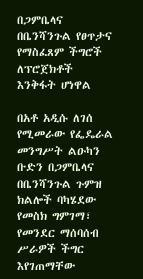በጋምቤላና በቤንሻንጉል የፀጥታና የማስፈጸም ችግሮች ለፕሮጀክቶች እንቅፋት ሆነዋል

በአቶ አዲሱ ለገሰ የሚመራው የፌዴራል መንግሥት ልዑካን ቡድን በጋምቤላና በቤንሻንጉል ጉምዝ ክልሎች ባካሄደው የመስክ ግምገማ፣ የመንደር ማሰባሰብ ሥራዎች ችግር እየገጠማቸው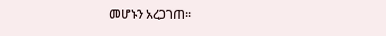መሆኑን አረጋገጠ፡፡